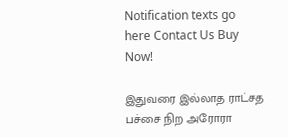Notification texts go here Contact Us Buy Now!

இதுவரை இல்லாத ராட்சத பச்சை நிற அரோரா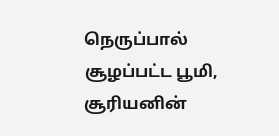நெருப்பால் சூழப்பட்ட பூமி, சூரியனின்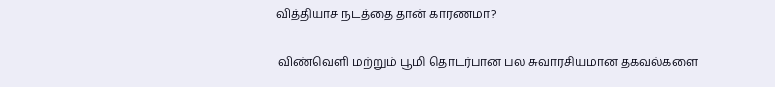வித்தியாச நடத்தை தான் காரணமா?

 விண்வெளி மற்றும் பூமி தொடர்பான பல சுவாரசியமான தகவல்களை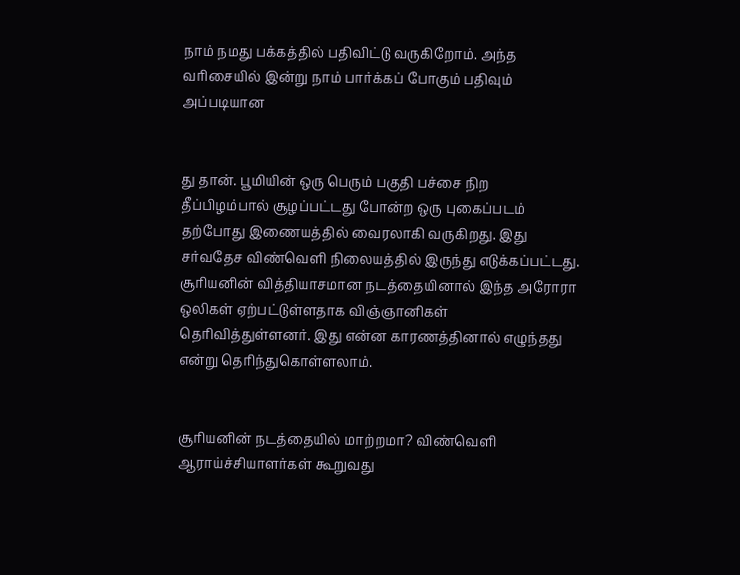நாம் நமது பக்கத்தில் பதிவிட்டு வருகிறோம். அந்த வரிசையில் இன்று நாம் பார்க்கப் போகும் பதிவும் அப்படியான


து தான். பூமியின் ஒரு பெரும் பகுதி பச்சை நிற தீப்பிழம்பால் சூழப்பட்டது போன்ற ஒரு புகைப்படம் தற்போது இணையத்தில் வைரலாகி வருகிறது. இது சர்வதேச விண்வெளி நிலையத்தில் இருந்து எடுக்கப்பட்டது. சூரியனின் வித்தியாசமான நடத்தையினால் இந்த அரோரா ஒலிகள் ஏற்பட்டுள்ளதாக விஞ்ஞானிகள் தெரிவித்துள்ளனர். இது என்ன காரணத்தினால் எழுந்தது என்று தெரிந்துகொள்ளலாம்.


சூரியனின் நடத்தையில் மாற்றமா? விண்வெளி ஆராய்ச்சியாளர்கள் கூறுவது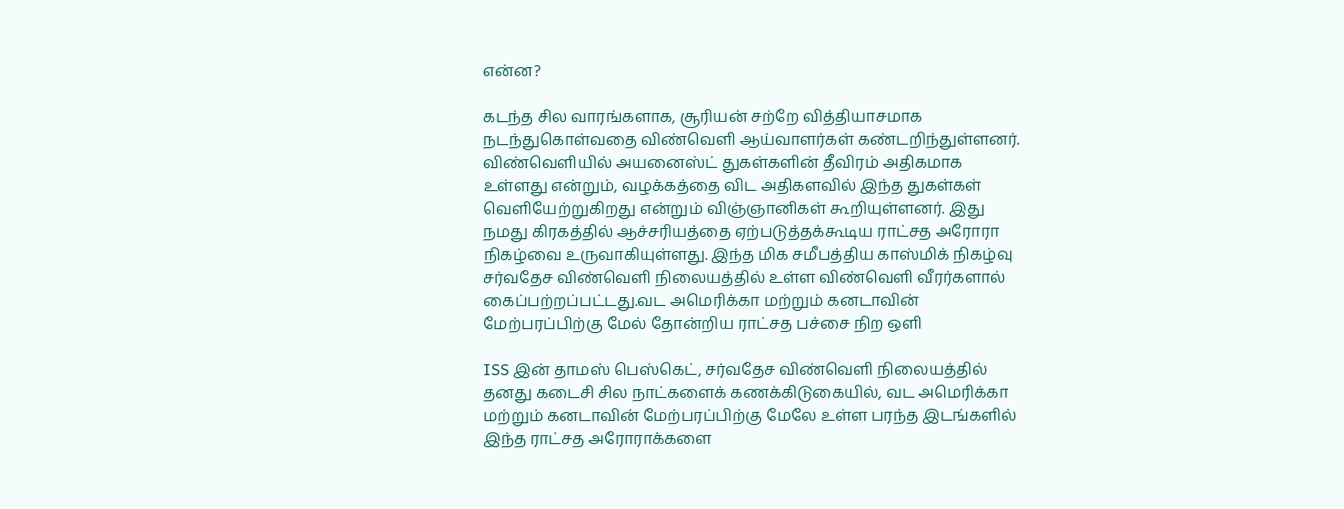என்ன?

கடந்த சில வாரங்களாக, சூரியன் சற்றே வித்தியாசமாக நடந்துகொள்வதை விண்வெளி ஆய்வாளர்கள் கண்டறிந்துள்ளனர். விண்வெளியில் அயனைஸ்ட் துகள்களின் தீவிரம் அதிகமாக உள்ளது என்றும், வழக்கத்தை விட அதிகளவில் இந்த துகள்கள் வெளியேற்றுகிறது என்றும் விஞ்ஞானிகள் கூறியுள்ளனர். இது நமது கிரகத்தில் ஆச்சரியத்தை ஏற்படுத்தக்கூடிய ராட்சத அரோரா நிகழ்வை உருவாகியுள்ளது. இந்த மிக சமீபத்திய காஸ்மிக் நிகழ்வு சர்வதேச விண்வெளி நிலையத்தில் உள்ள விண்வெளி வீரர்களால் கைப்பற்றப்பட்டது.வட அமெரிக்கா மற்றும் கனடாவின் மேற்பரப்பிற்கு மேல் தோன்றிய ராட்சத பச்சை நிற ஒளி

ISS இன் தாமஸ் பெஸ்கெட், சர்வதேச விண்வெளி நிலையத்தில் தனது கடைசி சில நாட்களைக் கணக்கிடுகையில், வட அமெரிக்கா மற்றும் கனடாவின் மேற்பரப்பிற்கு மேலே உள்ள பரந்த இடங்களில் இந்த ராட்சத அரோராக்களை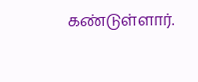கண்டுள்ளார்.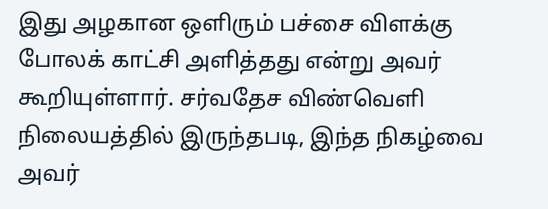இது அழகான ஒளிரும் பச்சை விளக்கு போலக் காட்சி அளித்தது என்று அவர் கூறியுள்ளார். சர்வதேச விண்வெளி நிலையத்தில் இருந்தபடி, இந்த நிகழ்வை அவர்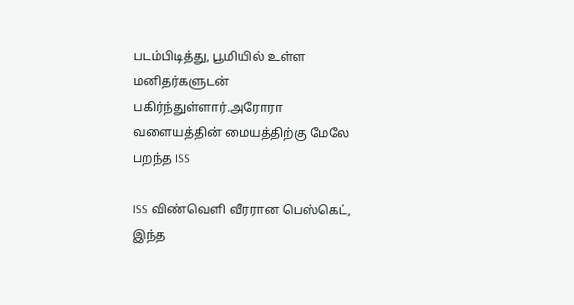படம்பிடித்து, பூமியில் உள்ள மனிதர்களுடன் பகிர்ந்துள்ளார்.அரோரா வளையத்தின் மையத்திற்கு மேலே பறந்த ISS

ISS விண்வெளி வீரரான பெஸ்கெட், இந்த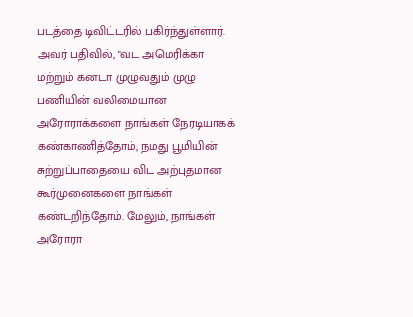படத்தை டிவிட்டரில் பகிர்ந்துள்ளார். அவர் பதிவில், "வட அமெரிக்கா மற்றும் கனடா முழுவதும் முழு பணியின் வலிமையான அரோராக்களை நாங்கள் நேரடியாகக் கண்காணித்தோம், நமது பூமியின் சுற்றுப்பாதையை விட அற்புதமான கூர்முனைகளை நாங்கள் கண்டறிந்தோம். மேலும், நாங்கள் அரோரா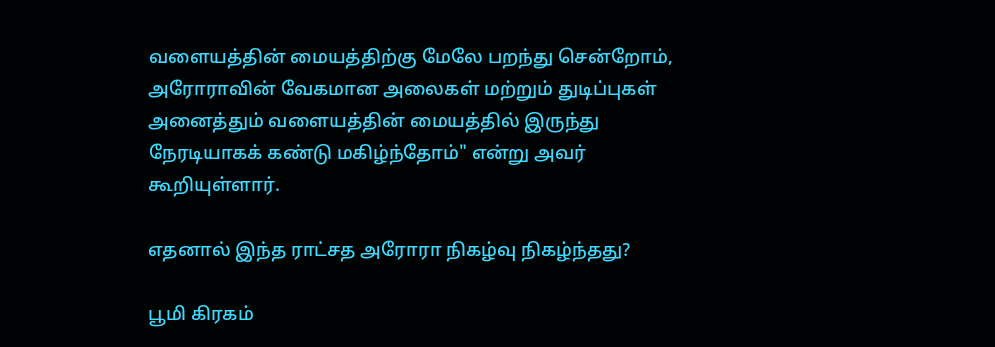வளையத்தின் மையத்திற்கு மேலே பறந்து சென்றோம், அரோராவின் வேகமான அலைகள் மற்றும் துடிப்புகள் அனைத்தும் வளையத்தின் மையத்தில் இருந்து நேரடியாகக் கண்டு மகிழ்ந்தோம்" என்று அவர் கூறியுள்ளார்.

எதனால் இந்த ராட்சத அரோரா நிகழ்வு நிகழ்ந்தது?

பூமி கிரகம்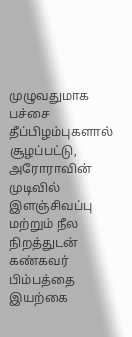முழுவதுமாக பச்சை தீப்பிழம்புகளால் சூழப்பட்டு, அரோராவின் முடிவில் இளஞ்சிவப்பு மற்றும் நீல நிறத்துடன் கண்கவர் பிம்பத்தை இயற்கை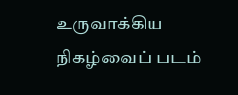உருவாக்கிய நிகழ்வைப் படம்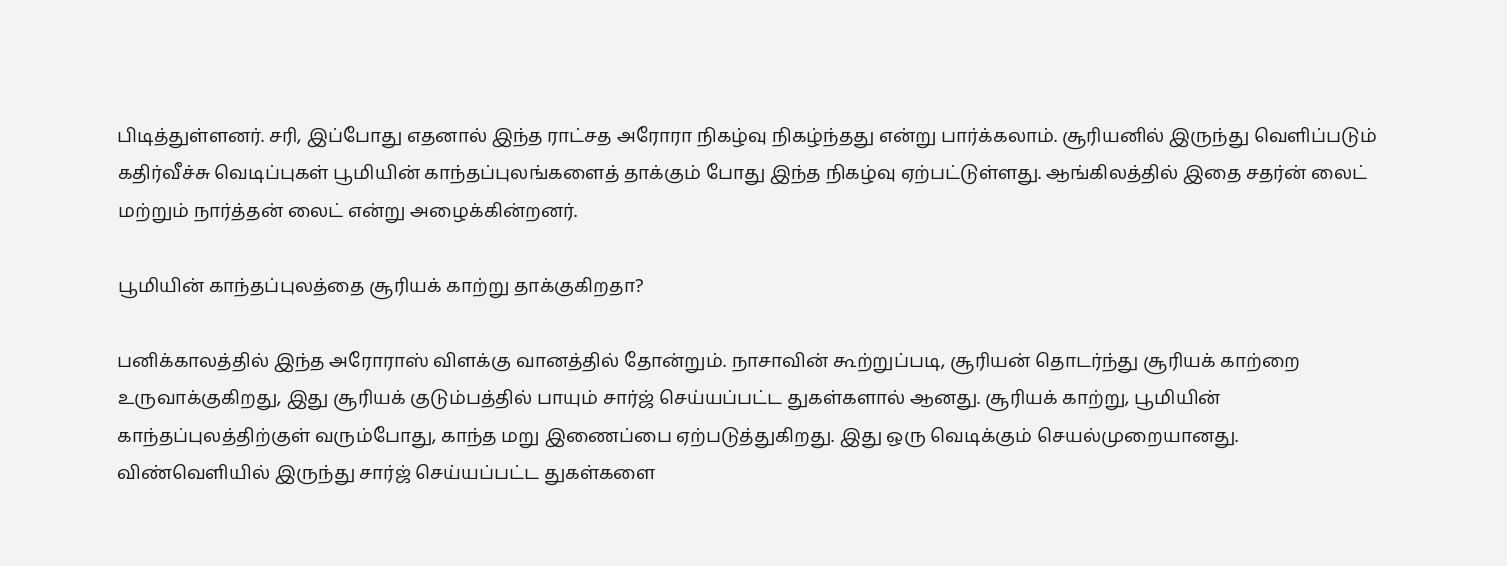பிடித்துள்ளனர். சரி, இப்போது எதனால் இந்த ராட்சத அரோரா நிகழ்வு நிகழ்ந்தது என்று பார்க்கலாம். சூரியனில் இருந்து வெளிப்படும் கதிர்வீச்சு வெடிப்புகள் பூமியின் காந்தப்புலங்களைத் தாக்கும் போது இந்த நிகழ்வு ஏற்பட்டுள்ளது. ஆங்கிலத்தில் இதை சதர்ன் லைட் மற்றும் நார்த்தன் லைட் என்று அழைக்கின்றனர்.

பூமியின் காந்தப்புலத்தை சூரியக் காற்று தாக்குகிறதா?

பனிக்காலத்தில் இந்த அரோராஸ் விளக்கு வானத்தில் தோன்றும். நாசாவின் கூற்றுப்படி, சூரியன் தொடர்ந்து சூரியக் காற்றை உருவாக்குகிறது, இது சூரியக் குடும்பத்தில் பாயும் சார்ஜ் செய்யப்பட்ட துகள்களால் ஆனது. சூரியக் காற்று, பூமியின் காந்தப்புலத்திற்குள் வரும்போது, காந்த மறு இணைப்பை ஏற்படுத்துகிறது. இது ஒரு வெடிக்கும் செயல்முறையானது. விண்வெளியில் இருந்து சார்ஜ் செய்யப்பட்ட துகள்களை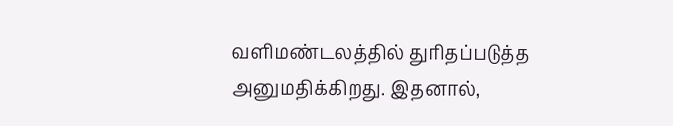வளிமண்டலத்தில் துரிதப்படுத்த அனுமதிக்கிறது. இதனால்,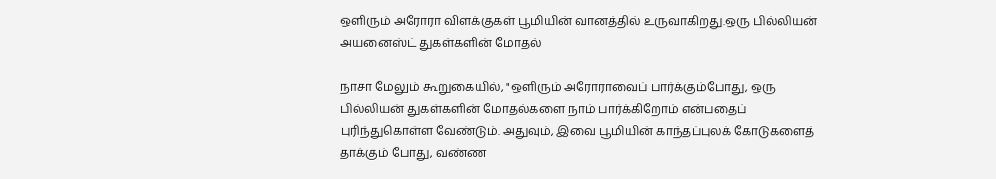ஒளிரும் அரோரா விளக்குகள் பூமியின் வானத்தில் உருவாகிறது.ஒரு பில்லியன் அயனைஸ்ட் துகள்களின் மோதல்

நாசா மேலும் கூறுகையில், "ஒளிரும் அரோராவைப் பார்க்கும்போது, ஒரு பில்லியன் துகள்களின் மோதல்களை நாம் பார்க்கிறோம் என்பதைப் புரிந்துகொள்ள வேண்டும். அதுவும், இவை பூமியின் காந்தப்புலக் கோடுகளைத் தாக்கும் போது, வண்ண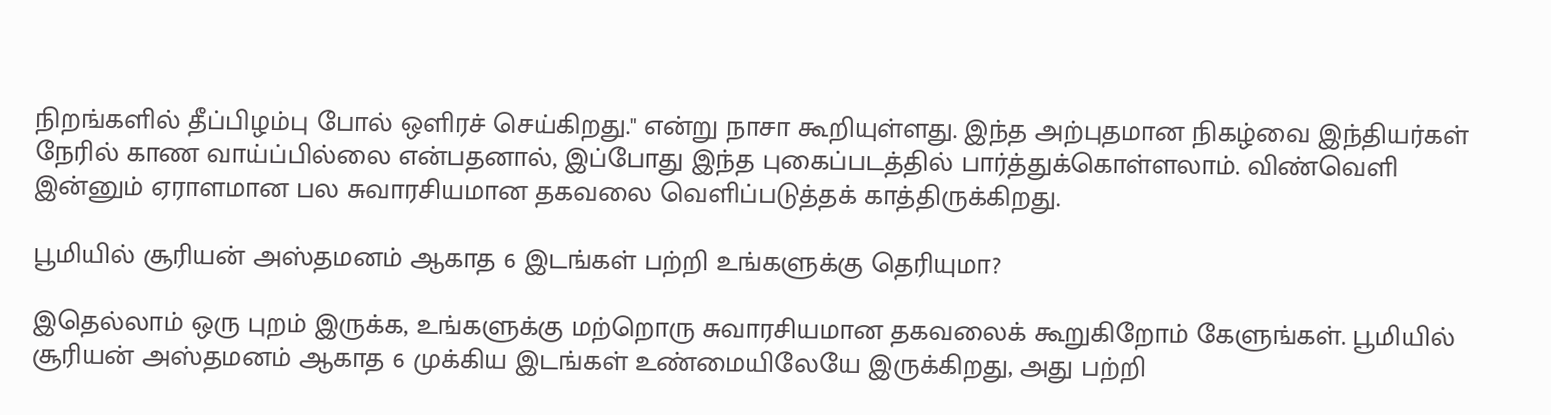நிறங்களில் தீப்பிழம்பு போல் ஒளிரச் செய்கிறது." என்று நாசா கூறியுள்ளது. இந்த அற்புதமான நிகழ்வை இந்தியர்கள் நேரில் காண வாய்ப்பில்லை என்பதனால், இப்போது இந்த புகைப்படத்தில் பார்த்துக்கொள்ளலாம். விண்வெளி இன்னும் ஏராளமான பல சுவாரசியமான தகவலை வெளிப்படுத்தக் காத்திருக்கிறது.

பூமியில் சூரியன் அஸ்தமனம் ஆகாத 6 இடங்கள் பற்றி உங்களுக்கு தெரியுமா?

இதெல்லாம் ஒரு புறம் இருக்க, உங்களுக்கு மற்றொரு சுவாரசியமான தகவலைக் கூறுகிறோம் கேளுங்கள். பூமியில் சூரியன் அஸ்தமனம் ஆகாத 6 முக்கிய இடங்கள் உண்மையிலேயே இருக்கிறது, அது பற்றி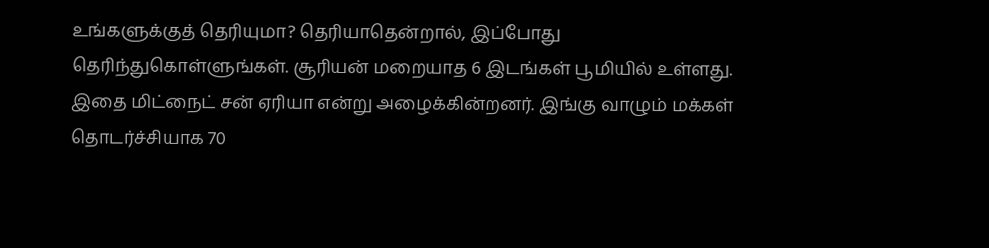உங்களுக்குத் தெரியுமா? தெரியாதென்றால், இப்போது தெரிந்துகொள்ளுங்கள். சூரியன் மறையாத 6 இடங்கள் பூமியில் உள்ளது. இதை மிட்நைட் சன் ஏரியா என்று அழைக்கின்றனர். இங்கு வாழும் மக்கள் தொடர்ச்சியாக 70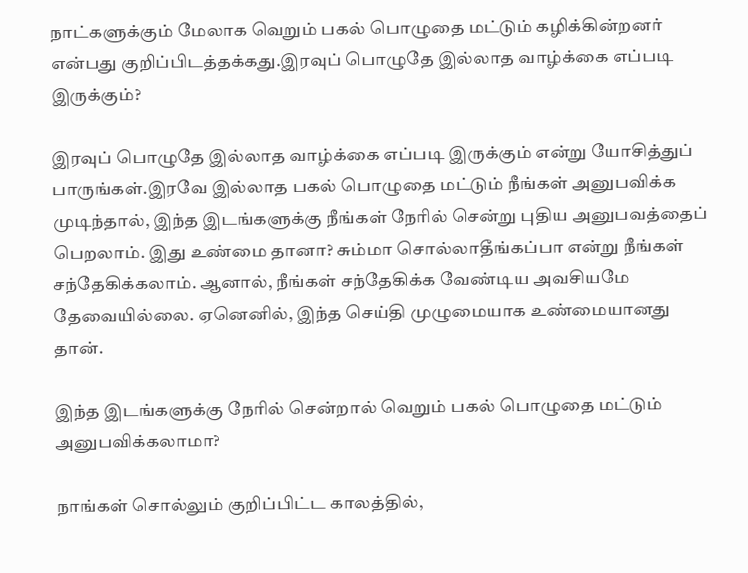நாட்களுக்கும் மேலாக வெறும் பகல் பொழுதை மட்டும் கழிக்கின்றனர் என்பது குறிப்பிடத்தக்கது.இரவுப் பொழுதே இல்லாத வாழ்க்கை எப்படி இருக்கும்?

இரவுப் பொழுதே இல்லாத வாழ்க்கை எப்படி இருக்கும் என்று யோசித்துப் பாருங்கள்.இரவே இல்லாத பகல் பொழுதை மட்டும் நீங்கள் அனுபவிக்க முடிந்தால், இந்த இடங்களுக்கு நீங்கள் நேரில் சென்று புதிய அனுபவத்தைப் பெறலாம். இது உண்மை தானா? சும்மா சொல்லாதீங்கப்பா என்று நீங்கள் சந்தேகிக்கலாம். ஆனால், நீங்கள் சந்தேகிக்க வேண்டிய அவசியமே தேவையில்லை. ஏனெனில், இந்த செய்தி முழுமையாக உண்மையானது தான்.

இந்த இடங்களுக்கு நேரில் சென்றால் வெறும் பகல் பொழுதை மட்டும் அனுபவிக்கலாமா?

நாங்கள் சொல்லும் குறிப்பிட்ட காலத்தில்,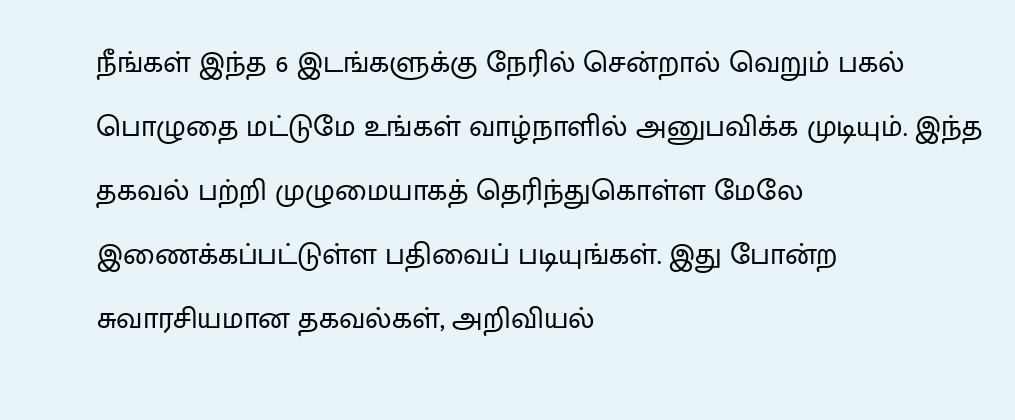நீங்கள் இந்த 6 இடங்களுக்கு நேரில் சென்றால் வெறும் பகல் பொழுதை மட்டுமே உங்கள் வாழ்நாளில் அனுபவிக்க முடியும். இந்த தகவல் பற்றி முழுமையாகத் தெரிந்துகொள்ள மேலே இணைக்கப்பட்டுள்ள பதிவைப் படியுங்கள். இது போன்ற சுவாரசியமான தகவல்கள், அறிவியல்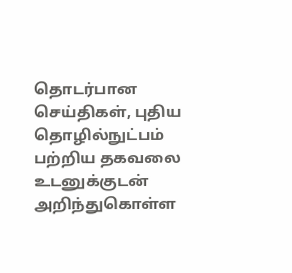தொடர்பான செய்திகள், புதிய தொழில்நுட்பம் பற்றிய தகவலை உடனுக்குடன் அறிந்துகொள்ள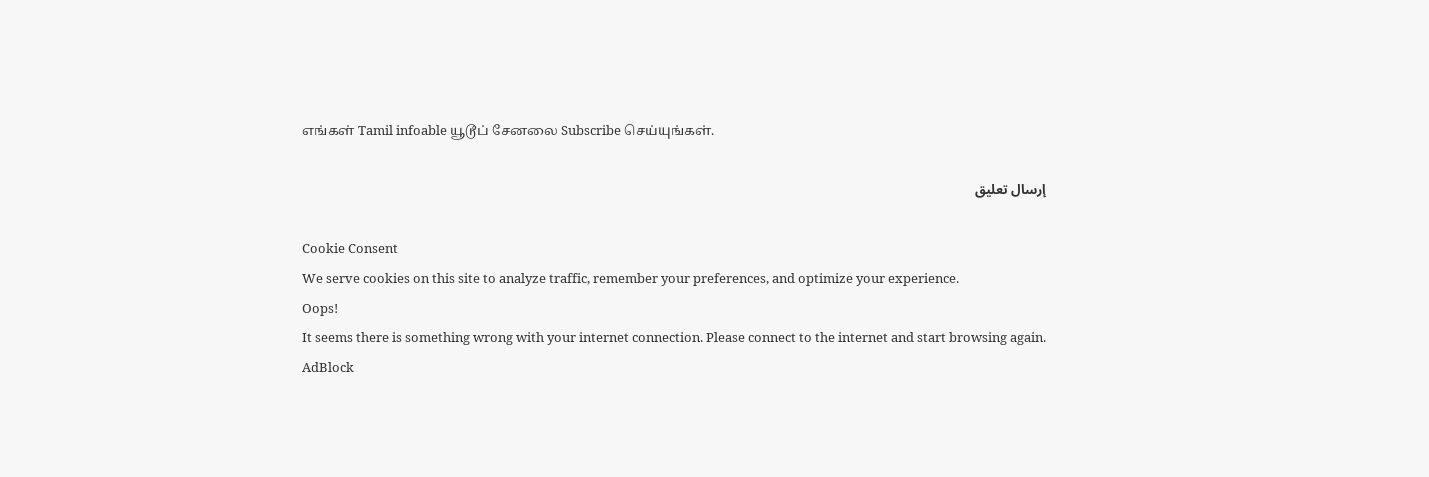எங்கள் Tamil infoable யூடூப் சேனலை Subscribe செய்யுங்கள்.

إرسال تعليق

Cookie Consent
We serve cookies on this site to analyze traffic, remember your preferences, and optimize your experience.
Oops!
It seems there is something wrong with your internet connection. Please connect to the internet and start browsing again.
AdBlock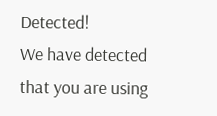Detected!
We have detected that you are using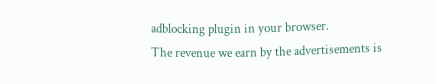adblocking plugin in your browser.
The revenue we earn by the advertisements is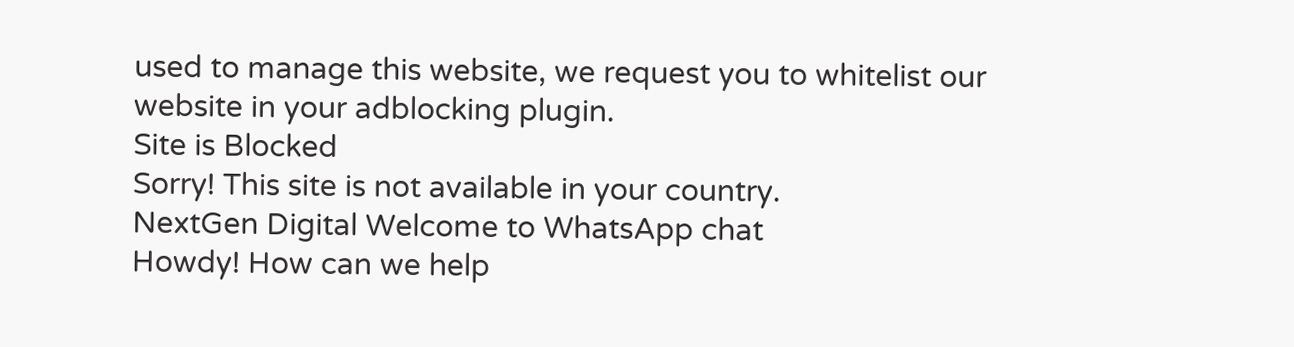used to manage this website, we request you to whitelist our website in your adblocking plugin.
Site is Blocked
Sorry! This site is not available in your country.
NextGen Digital Welcome to WhatsApp chat
Howdy! How can we help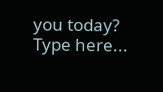you today?
Type here...